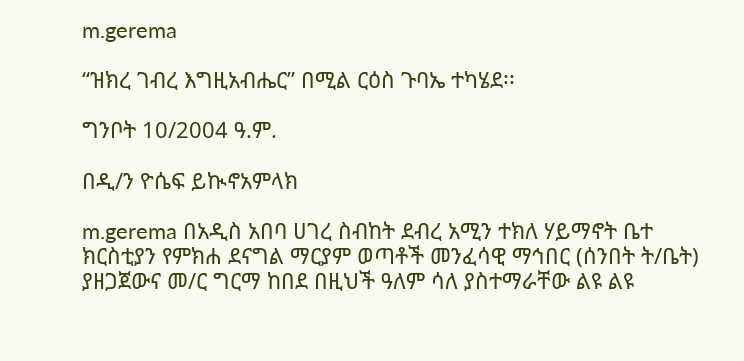m.gerema

“ዝክረ ገብረ እግዚአብሔር” በሚል ርዕስ ጉባኤ ተካሄደ፡፡

ግንቦት 10/2004 ዓ.ም.

በዲ/ን ዮሴፍ ይኲኖአምላክ

m.gerema በአዲስ አበባ ሀገረ ስብከት ደብረ አሚን ተክለ ሃይማኖት ቤተ ክርስቲያን የምክሐ ደናግል ማርያም ወጣቶች መንፈሳዊ ማኅበር (ሰንበት ት/ቤት)  ያዘጋጀውና መ/ር ግርማ ከበደ በዚህች ዓለም ሳለ ያስተማራቸው ልዩ ልዩ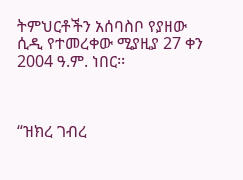ትምህርቶችን አሰባስቦ የያዘው  ሲዲ የተመረቀው ሚያዚያ 27 ቀን 2004 ዓ.ም. ነበር፡፡



“ዝክረ ገብረ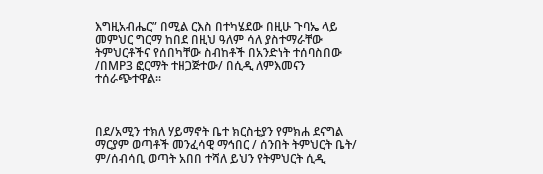እግዚአብሔር” በሚል ርእስ በተካሄደው በዚሁ ጉባኤ ላይ መምህር ግርማ ከበደ በዚህ ዓለም ሳለ ያስተማራቸው ትምህርቶችና የሰበካቸው ስብከቶች በአንድነት ተሰባስበው /በMP3 ፎርማት ተዘጋጅተው/ በሲዲ ለምእመናን ተሰራጭተዋል፡፡



በደ/አሚን ተክለ ሃይማኖት ቤተ ክርስቲያን የምክሐ ደናግል ማርያም ወጣቶች መንፈሳዊ ማኅበር / ሰንበት ትምህርት ቤት/ ም/ሰብሳቢ ወጣት አበበ ተሻለ ይህን የትምህርት ሲዲ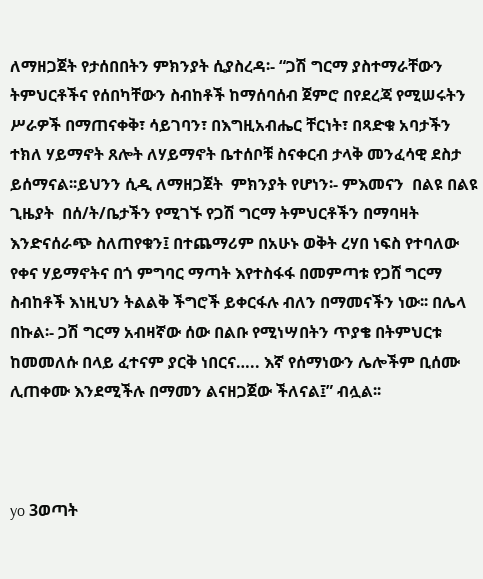ለማዘጋጀት የታሰበበትን ምክንያት ሲያስረዳ፡- “ጋሽ ግርማ ያስተማራቸውን ትምህርቶችና የሰበካቸውን ስብከቶች ከማሰባሰብ ጀምሮ በየደረጃ የሚሠሩትን ሥራዎች በማጠናቀቅ፣ ሳይገባን፣ በእግዚአብሔር ቸርነት፣ በጻድቁ አባታችን ተክለ ሃይማኖት ጸሎት ለሃይማኖት ቤተሰቦቹ ስናቀርብ ታላቅ መንፈሳዊ ደስታ ይሰማናል፡፡ይህንን ሲዲ ለማዘጋጀት  ምክንያት የሆነን፡- ምእመናን  በልዩ በልዩ ጊዜያት  በሰ/ት/ቤታችን የሚገኙ የጋሽ ግርማ ትምህርቶችን በማባዛት እንድናሰራጭ ስለጠየቁን፤ በተጨማሪም በአሁኑ ወቅት ረሃበ ነፍስ የተባለው የቀና ሃይማኖትና በጎ ምግባር ማጣት እየተስፋፋ በመምጣቱ የጋሸ ግርማ ስብከቶች እነዚህን ትልልቅ ችግሮች ይቀርፋሉ ብለን በማመናችን ነው፡፡ በሌላ በኩል፡- ጋሽ ግርማ አብዛኛው ሰው በልቡ የሚነሣበትን ጥያቄ በትምህርቱ ከመመለሱ በላይ ፈተናም ያርቅ ነበርና….. እኛ የሰማነውን ሌሎችም ቢሰሙ ሊጠቀሙ እንደሚችሉ በማመን ልናዘጋጀው ችለናል፤” ብሏል፡፡



yo 3ወጣት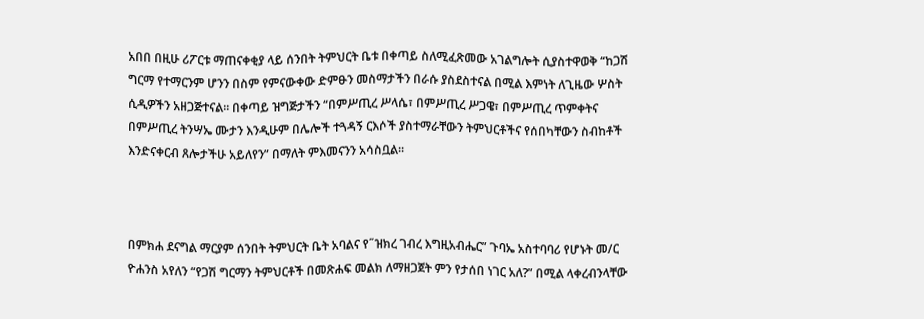አበበ በዚሁ ሪፖርቱ ማጠናቀቂያ ላይ ሰንበት ትምህርት ቤቱ በቀጣይ ስለሚፈጽመው አገልግሎት ሲያስተዋወቅ “ከጋሽ ግርማ የተማርንም ሆንን በስም የምናውቀው ድምፁን መስማታችን በራሱ ያስደስተናል በሚል እምነት ለጊዜው ሦስት ሲዲዎችን አዘጋጅተናል፡፡ በቀጣይ ዝግጅታችን “በምሥጢረ ሥላሴ፣ በምሥጢረ ሥጋዌ፣ በምሥጢረ ጥምቀትና በምሥጢረ ትንሣኤ ሙታን እንዲሁም በሌሎች ተጓዳኝ ርእሶች ያስተማራቸውን ትምህርቶችና የሰበካቸውን ስብከቶች እንድናቀርብ ጸሎታችሁ አይለየን” በማለት ምእመናንን አሳስቧል፡፡



በምክሐ ደናግል ማርያም ሰንበት ትምህርት ቤት አባልና የ˝ዝክረ ገብረ እግዚአብሔር” ጉባኤ አስተባባሪ የሆኑት መ/ር ዮሐንስ አየለን “የጋሽ ግርማን ትምህርቶች በመጽሐፍ መልክ ለማዘጋጀት ምን የታሰበ ነገር አለ?” በሚል ላቀረብንላቸው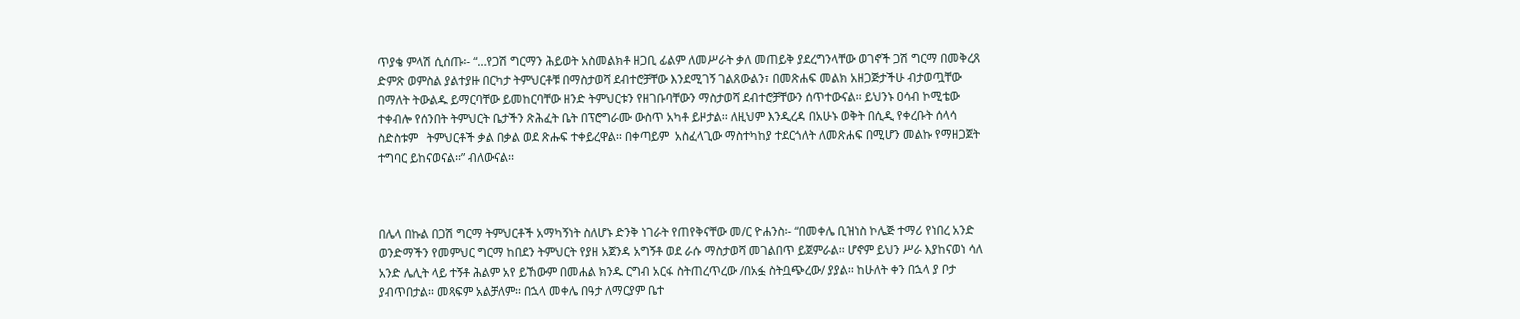ጥያቄ ምላሽ ሲሰጡ፡- “…የጋሽ ግርማን ሕይወት አስመልክቶ ዘጋቢ ፊልም ለመሥራት ቃለ መጠይቅ ያደረግንላቸው ወገኖች ጋሽ ግርማ በመቅረጸ ድምጽ ወምስል ያልተያዙ በርካታ ትምህርቶቹ በማስታወሻ ደብተሮቻቸው እንደሚገኝ ገልጸውልን፣ በመጽሐፍ መልክ አዘጋጅታችሁ ብታወጧቸው በማለት ትውልዱ ይማርባቸው ይመከርባቸው ዘንድ ትምህርቱን የዘገቡባቸውን ማስታወሻ ደብተሮቻቸውን ሰጥተውናል፡፡ ይህንኑ ዐሳብ ኮሚቴው ተቀብሎ የሰንበት ትምህርት ቤታችን ጽሕፈት ቤት በፕሮግራሙ ውስጥ አካቶ ይዞታል፡፡ ለዚህም እንዲረዳ በአሁኑ ወቅት በሲዲ የቀረቡት ሰላሳ ስድስቱም   ትምህርቶች ቃል በቃል ወደ ጽሑፍ ተቀይረዋል፡፡ በቀጣይም  አስፈላጊው ማስተካከያ ተደርጎለት ለመጽሐፍ በሚሆን መልኩ የማዘጋጀት ተግባር ይከናወናል፡፡” ብለውናል፡፡



በሌላ በኩል በጋሽ ግርማ ትምህርቶች አማካኝነት ስለሆኑ ድንቅ ነገራት የጠየቅናቸው መ/ር ዮሐንስ፡- “በመቀሌ ቢዝነስ ኮሌጅ ተማሪ የነበረ አንድ ወንድማችን የመምህር ግርማ ከበደን ትምህርት የያዘ አጀንዳ አግኝቶ ወደ ራሱ ማስታወሻ መገልበጥ ይጀምራል፡፡ ሆኖም ይህን ሥራ እያከናወነ ሳለ አንድ ሌሊት ላይ ተኝቶ ሕልም አየ ይኸውም በመሐል ክንዱ ርግብ አርፋ ስትጠረጥረው /በአፏ ስትቧጭረው/ ያያል፡፡ ከሁለት ቀን በኋላ ያ ቦታ ያብጥበታል፡፡ መጻፍም አልቻለም፡፡ በኋላ መቀሌ በዓታ ለማርያም ቤተ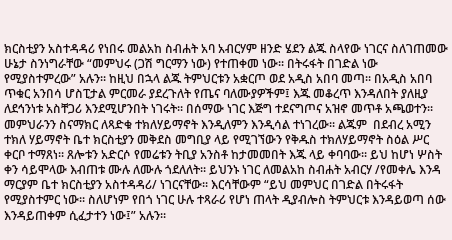ክርስቲያን አስተዳዳሪ የነበሩ መልአከ ስብሐት አባ አብርሃም ዘንድ ሄደን ልጁ ስላየው ነገርና ስለገጠመው ሁኔታ ስንነግራቸው “መምህሩ (ጋሽ ግርማን ነው) የተጠቀመ ነው፡፡ በትሩፋት በገድል ነው የሚያስተምረው” አሉን፡፡ ከዚህ በኋላ ልጁ ትምህርቱን አቋርጦ ወደ አዲስ አበባ መጣ፡፡ በአዲስ አበባ ጥቁር አንበሳ ሆስፒታል ምርመራ ያደረጉለት የጤና ባለሙያዎችም፤ እጁ መቆረጥ እንዳለበት ያለዚያ ለደኅንነቱ አስቸጋሪ እንደሚሆንበት ነገሩት፡፡ በሰማው ነገር እጅግ ተደናግጦና አዝኖ መጥቶ አጫወተን፡፡ መምህራንን ስናማክር ለጻድቁ ተክለሃይማኖት እንዲለምን እንዲሳል ተነገረው፡፡ ልጁም  በደብረ አሚን ተክለ ሃይማኖት ቤተ ክርስቲያን መቅደስ መግቢያ ላይ የሚገኘውን የቅዱስ ተክለሃይማኖት ስዕል ሥር ቀርቦ ተማጸነ፡፡ ጸሎቱን አድርሶ የመሬቱን ትቢያ አንስቶ ከታመመበት እጁ ላይ ቀባባው፡፡ ይህ ከሆነ ሦስት ቀን ሳይሞላው እብጠቱ ሙሉ ለሙሉ ጎደለለት፡፡ ይህንኑ ነገር ለመልአከ ስብሐት አብርሃ /የመቀሌ እንዳ ማርያም ቤተ ክርስቲያን አስተዳዳሪ/ ነገርናቸው፡፡ እርሳቸውም “ይህ መምህር በገድል በትሩፋት የሚያስተምር ነው፡፡ ስለሆነም የበጎ ነገር ሁሉ ተጻራሪ የሆነ ጠላት ዲያብሎስ ትምህርቱ እንዳይወጣ ሰው እንዳይጠቀም ሲፈታተን ነው፤” አሉን፡፡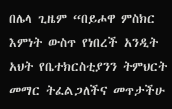በሌላ ጊዜም “በይሖዋ ምስክር እምነት ውስጥ የነበረች አንዲት አህት የቤተክርስቲያንን ትምህርት መማር ትፈልጋለችና መጥታችሁ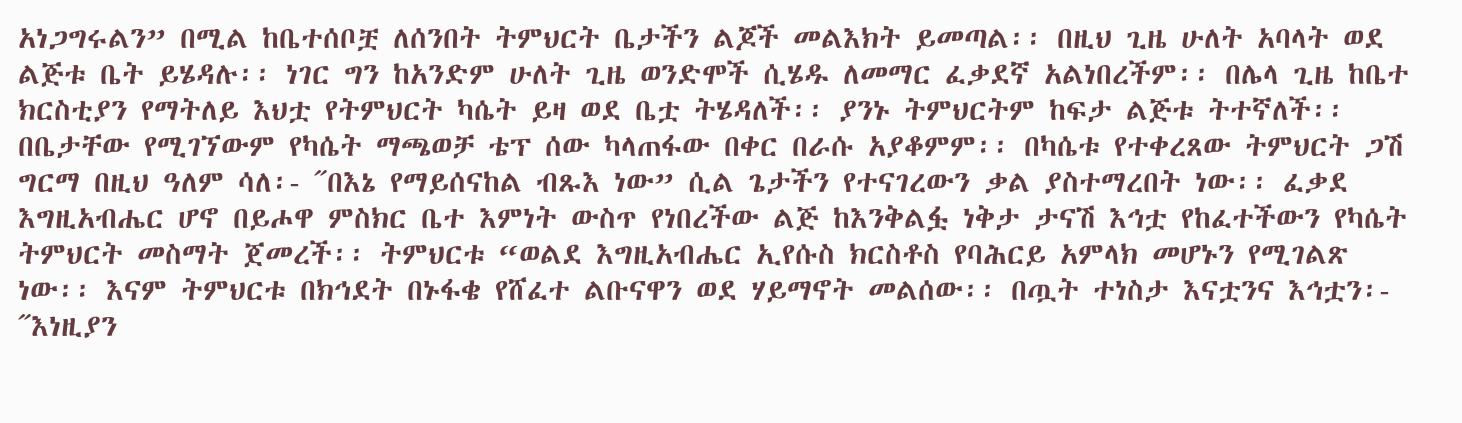አነጋግሩልን” በሚል ከቤተሰቦቿ ለሰንበት ትምህርት ቤታችን ልጆች መልእክት ይመጣል፡፡ በዚህ ጊዜ ሁለት አባላት ወደ ልጅቱ ቤት ይሄዳሉ፡፡ ነገር ግን ከአንድም ሁለት ጊዜ ወንድሞች ሲሄዱ ለመማር ፈቃደኛ አልነበረችም፡፡ በሌላ ጊዜ ከቤተ ክርስቲያን የማትለይ እህቷ የትምህርት ካሴት ይዛ ወደ ቤቷ ትሄዳለች፡፡ ያንኑ ትምህርትም ከፍታ ልጅቱ ትተኛለች፡፡ በቤታቸው የሚገኘውም የካሴት ማጫወቻ ቴፕ ሰው ካላጠፋው በቀር በራሱ አያቆምም፡፡ በካሴቱ የተቀረጸው ትምህርት ጋሽ ግርማ በዚህ ዓለም ሳለ፡- ˝በእኔ የማይሰናከል ብጹእ ነው” ሲል ጌታችን የተናገረውን ቃል ያስተማረበት ነው፡፡ ፈቃደ እግዚአብሔር ሆኖ በይሖዋ ምስክር ቤተ እምነት ውስጥ የነበረችው ልጅ ከእንቅልፏ ነቅታ ታናሽ እኅቷ የከፈተችውን የካሴት ትምህርት መስማት ጀመረች፡፡ ትምህርቱ “ወልደ እግዚአብሔር ኢየሱስ ክርስቶስ የባሕርይ አምላክ መሆኑን የሚገልጽ ነው፡፡ እናም ትምህርቱ በክኅደት በኑፋቄ የሸፈተ ልቡናዋን ወደ ሃይማኖት መልሰው፡፡ በጧት ተነስታ እናቷንና እኅቷን፡- ˝እነዚያን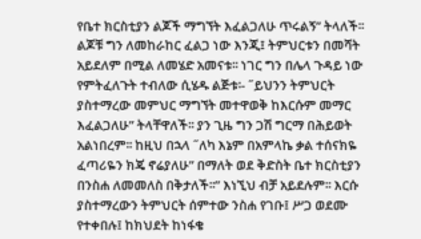የቤተ ክርስቲያን ልጆች ማግኘት እፈልጋለሁ ጥሩልኝ” ትላለች፡፡ ልጆቹ ግን ለመከራከር ፈልጋ ነው እንጂ፤ ትምህርቱን በመሻት አይደለም በሚል ለመሄድ አመናቱ፡፡ ነገር ግን በሌላ ጉዳይ ነው የምትፈለጉት ተብለው ሲሄዱ ልጅቱ፡- ˝ይህንን ትምህርት ያስተማረው መምህር ማግኘት መተዋወቅ ከእርሱም መማር እፈልጋለሁ” ትላቸዋለች፡፡ ያን ጊዜ ግን ጋሽ ግርማ በሕይወት አልነበረም፡፡ ከዚህ በኋላ ˝ለካ እኔም በአምላኬ ቃል ተሰናክዬ ፈጣሪዬን ክጄ ኖሬያለሁ” በማለት ወደ ቅድስት ቤተ ክርስቲያን በንስሐ ለመመለስ በቅታለች፡፡” እነኚህ ብቻ አይደሉም፡፡ እርሱ ያስተማረውን ትምህርት ሰምተው ንስሐ የገቡ፤ ሥጋ ወደሙ የተቀበሉ፤ ከክህደት ከነፋቄ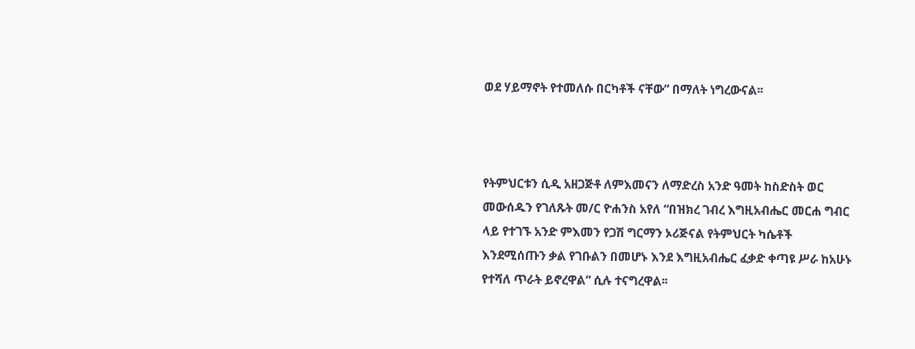ወደ ሃይማኖት የተመለሱ በርካቶች ናቸው” በማለት ነግረውናል፡፡



የትምህርቱን ሲዲ አዘጋጅቶ ለምእመናን ለማድረስ አንድ ዓመት ከስድስት ወር መውሰዱን የገለጹት መ/ር ዮሐንስ አየለ “በዝክረ ገብረ እግዚአብሔር መርሐ ግብር ላይ የተገኙ አንድ ምእመን የጋሽ ግርማን ኦሪጅናል የትምህርት ካሴቶች እንደሚሰጡን ቃል የገቡልን በመሆኑ እንደ እግዚአብሔር ፈቃድ ቀጣዩ ሥራ ከአሁኑ የተሻለ ጥራት ይኖረዋል” ሲሉ ተናግረዋል፡፡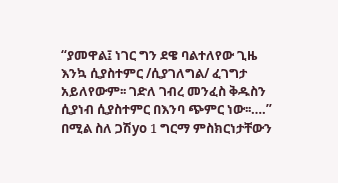“ያመዋል፤ ነገር ግን ደዌ ባልተለየው ጊዜ እንኳ ሲያስተምር /ሲያገለግል/ ፈገግታ አይለየውም፡፡ ገድለ ገብረ መንፈስ ቅዱስን ሲያነብ ሲያስተምር በእንባ ጭምር ነው፡፡….”  በሚል ስለ ጋሽyo 1 ግርማ ምስክርነታቸውን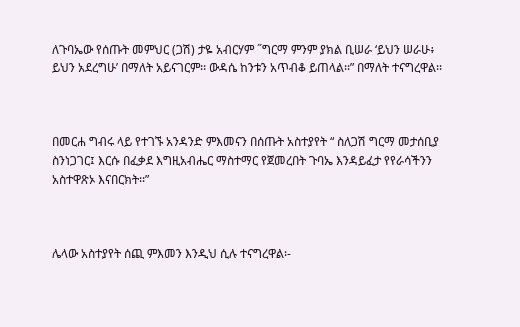ለጉባኤው የሰጡት መምህር (ጋሽ) ታዬ አብርሃም ˝ግርማ ምንም ያክል ቢሠራ ‘ይህን ሠራሁ፥ ይህን አደረግሁ’ በማለት አይናገርም፡፡ ውዳሴ ከንቱን አጥብቆ ይጠላል፡፡” በማለት ተናግረዋል፡፡



በመርሐ ግብሩ ላይ የተገኙ አንዳንድ ምእመናን በሰጡት አስተያየት “ ስለጋሽ ግርማ መታሰቢያ ስንነጋገር፤ እርሱ በፈቃደ እግዚአብሔር ማስተማር የጀመረበት ጉባኤ እንዳይፈታ የየራሳችንን አስተዋጽኦ እናበርክት፡፡”



ሌላው አስተያየት ሰጪ ምእመን እንዲህ ሲሉ ተናግረዋል፡-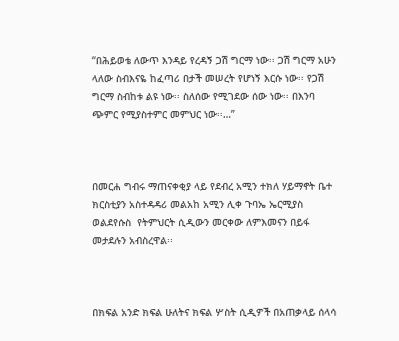“በሕይወቴ ለውጥ እንዳይ የረዳኝ ጋሽ ግርማ ነው፡፡ ጋሽ ግርማ አሁን ላለው ስብእናዬ ከፈጣሪ በታች መሠረት የሆነኝ እርሱ ነው፡፡ የጋሽ ግርማ ስብከቱ ልዩ ነው፡፡ ስለሰው የሚገደው ሰው ነው፡፡ በእንባ ጭምር የሚያስተምር መምህር ነው፡፡…”



በመርሐ ግብሩ ማጠናቀቂያ ላይ የደብረ አሚን ተክለ ሃይማኖት ቤተ ክርስቲያን አስተዳዳሪ መልአከ አሚን ሊቀ ጉባኤ ኤርሚያስ ወልደየሱስ  የትምህርት ሲዲውን መርቀው ለምእመናን በይፋ መታደሉን አብስረዋል፡፡



በክፍል አንድ ክፍል ሁለትና ክፍል ሦስት ሲዲዎች በአጠቃላይ ሰላሳ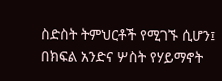ስድስት ትምህርቶች የሚገኙ ሲሆን፤ በክፍል አንድና ሦስት የሃይማኖት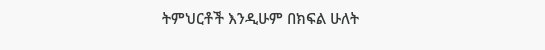ትምህርቶች እንዲሁም በክፍል ሁለት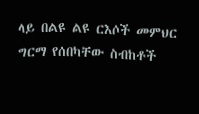ላይ በልዩ ልዩ ርእሶች መምህር ግርማ የሰበካቸው ስብከቶች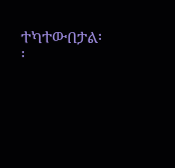ተካተውበታል፡፡